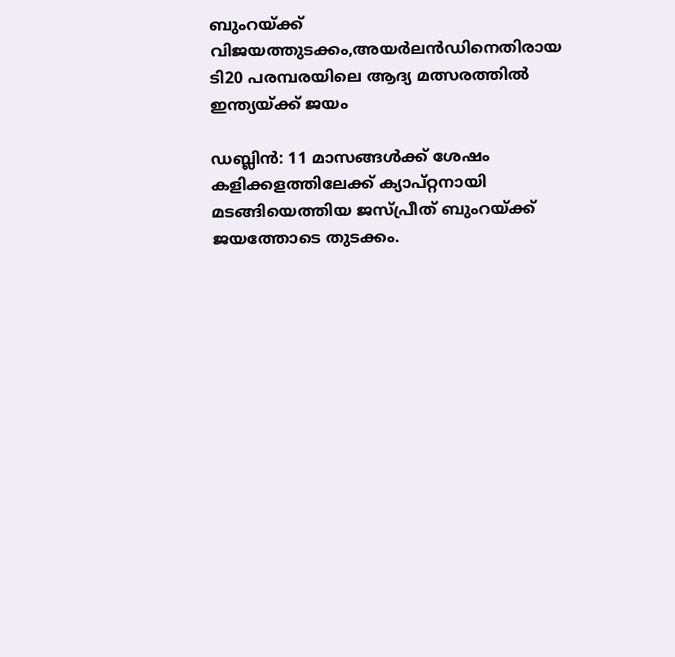ബുംറയ്ക്ക് വിജയത്തുടക്കം,അയര്‍ലന്‍ഡിനെതിരായ ടി20 പരമ്പരയിലെ ആദ്യ മത്സരത്തില്‍ ഇന്ത്യയ്ക്ക് ജയം

ഡബ്ലിന്‍: 11 മാസങ്ങള്‍ക്ക് ശേഷം കളിക്കളത്തിലേക്ക് ക്യാപ്റ്റനായി മടങ്ങിയെത്തിയ ജസ്പ്രീത് ബുംറയ്ക്ക് ജയത്തോടെ തുടക്കം.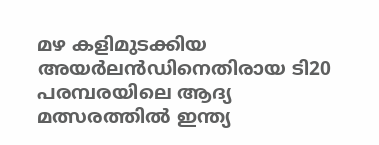മഴ കളിമുടക്കിയ അയര്‍ലന്‍ഡിനെതിരായ ടി20 പരമ്പരയിലെ ആദ്യ മത്സരത്തില്‍ ഇന്ത്യ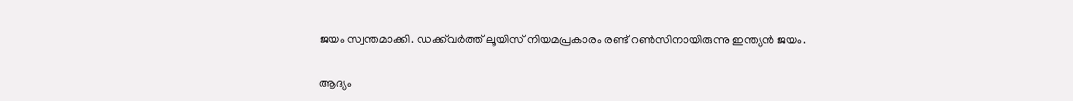ജയം സ്വന്തമാക്കി. ഡക്ക്‌വര്‍ത്ത് ലൂയിസ് നിയമപ്രകാരം രണ്ട് റണ്‍സിനായിരുന്നു ഇന്ത്യന്‍ ജയം.

ആദ്യം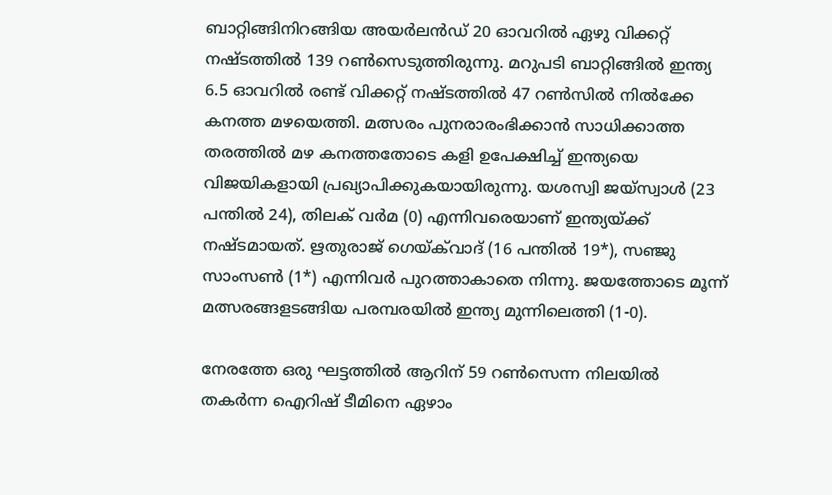ബാറ്റിങ്ങിനിറങ്ങിയ അയര്‍ലന്‍ഡ് 20 ഓവറില്‍ ഏഴു വിക്കറ്റ് നഷ്ടത്തില്‍ 139 റണ്‍സെടുത്തിരുന്നു. മറുപടി ബാറ്റിങ്ങില്‍ ഇന്ത്യ 6.5 ഓവറില്‍ രണ്ട് വിക്കറ്റ് നഷ്ടത്തില്‍ 47 റണ്‍സില്‍ നില്‍ക്കേ കനത്ത മഴയെത്തി. മത്സരം പുനരാരംഭിക്കാന്‍ സാധിക്കാത്ത തരത്തില്‍ മഴ കനത്തതോടെ കളി ഉപേക്ഷിച്ച് ഇന്ത്യയെ വിജയികളായി പ്രഖ്യാപിക്കുകയായിരുന്നു. യശസ്വി ജയ്‌സ്വാള്‍ (23 പന്തില്‍ 24), തിലക് വര്‍മ (0) എന്നിവരെയാണ് ഇന്ത്യയ്ക്ക് നഷ്ടമായത്. ഋതുരാജ് ഗെയ്ക്‌വാദ് (16 പന്തില്‍ 19*), സഞ്ജു സാംസണ്‍ (1*) എന്നിവര്‍ പുറത്താകാതെ നിന്നു. ജയത്തോടെ മൂന്ന് മത്സരങ്ങളടങ്ങിയ പരമ്പരയില്‍ ഇന്ത്യ മുന്നിലെത്തി (1-0).

നേരത്തേ ഒരു ഘട്ടത്തില്‍ ആറിന് 59 റണ്‍സെന്ന നിലയില്‍ തകര്‍ന്ന ഐറിഷ് ടീമിനെ ഏഴാം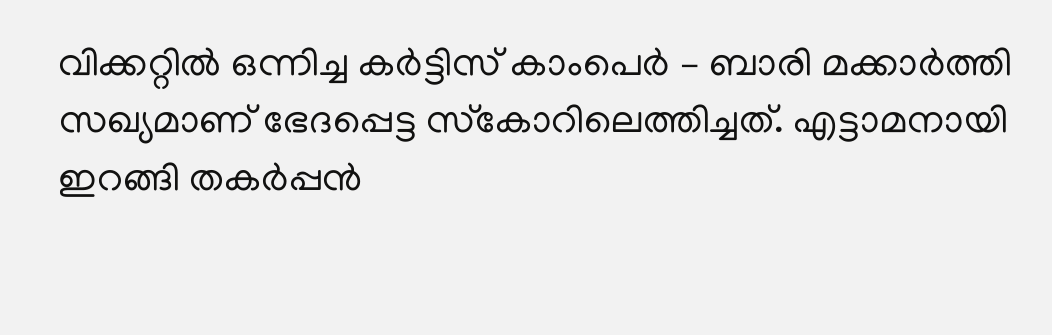വിക്കറ്റില്‍ ഒന്നിച്ച കര്‍ട്ടിസ് കാംപെര്‍ – ബാരി മക്കാര്‍ത്തി സഖ്യമാണ് ഭേദപ്പെട്ട സ്‌കോറിലെത്തിച്ചത്. എട്ടാമനായി ഇറങ്ങി തകര്‍പ്പന്‍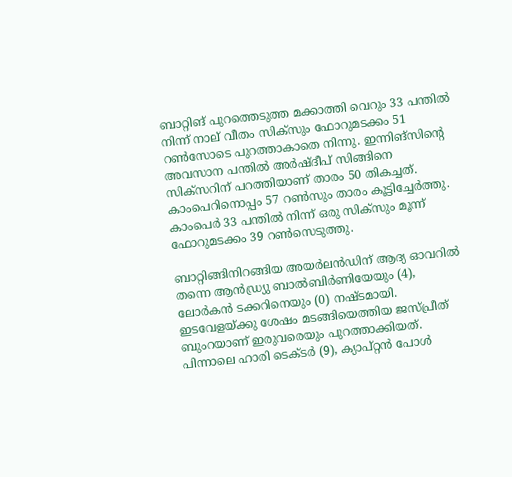ബാറ്റിങ് പുറത്തെടുത്ത മക്കാത്തി വെറും 33 പന്തില്‍ നിന്ന് നാല് വീതം സിക്‌സും ഫോറുമടക്കം 51 റണ്‍സോടെ പുറത്താകാതെ നിന്നു. ഇന്നിങ്‌സിന്റെ അവസാന പന്തില്‍ അര്‍ഷ്ദീപ് സിങ്ങിനെ സിക്‌സറിന് പറത്തിയാണ് താരം 50 തികച്ചത്. കാംപെറിനൊപ്പം 57 റണ്‍സും താരം കൂട്ടിച്ചേര്‍ത്തു. കാംപെര്‍ 33 പന്തില്‍ നിന്ന് ഒരു സിക്‌സും മൂന്ന് ഫോറുമടക്കം 39 റണ്‍സെടുത്തു.

ബാറ്റിങ്ങിനിറങ്ങിയ അയര്‍ലന്‍ഡിന് ആദ്യ ഓവറില്‍ തന്നെ ആന്‍ഡ്ര്യു ബാല്‍ബിര്‍ണിയേയും (4), ലോര്‍കന്‍ ടക്കറിനെയും (0) നഷ്ടമായി. ഇടവേളയ്ക്കു ശേഷം മടങ്ങിയെത്തിയ ജസ്പ്രീത് ബുംറയാണ് ഇരുവരെയും പുറത്താക്കിയത്. പിന്നാലെ ഹാരി ടെക്ടര്‍ (9), ക്യാപ്റ്റന്‍ പോള്‍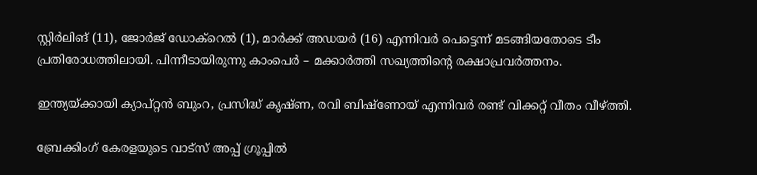സ്റ്റിര്‍ലിങ് (11), ജോര്‍ജ് ഡോക്‌റെല്‍ (1), മാര്‍ക്ക് അഡയര്‍ (16) എന്നിവര്‍ പെട്ടെന്ന് മടങ്ങിയതോടെ ടീം പ്രതിരോധത്തിലായി. പിന്നീടായിരുന്നു കാംപെര്‍ – മക്കാര്‍ത്തി സഖ്യത്തിന്റെ രക്ഷാപ്രവര്‍ത്തനം.

ഇന്ത്യയ്ക്കായി ക്യാപ്റ്റന്‍ ബുംറ, പ്രസിദ്ധ് കൃഷ്ണ, രവി ബിഷ്‌ണോയ് എന്നിവര്‍ രണ്ട് വിക്കറ്റ് വീതം വീഴ്ത്തി.

ബ്രേക്കിംഗ് കേരളയുടെ വാട്സ് അപ്പ് ഗ്രൂപ്പിൽ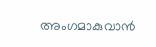അംഗമാകുവാൻ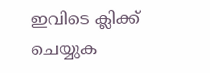ഇവിടെ ക്ലിക്ക് ചെയ്യുക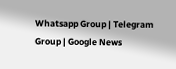Whatsapp Group | Telegram Group | Google News